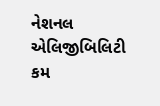નેશનલ એલિજીબિલિટી કમ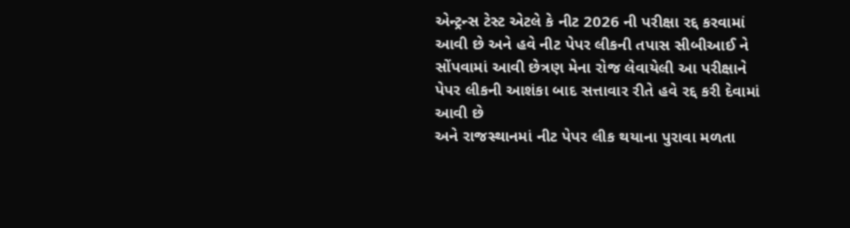એન્ટ્રન્સ ટેસ્ટ એટલે કે નીટ 2026 ની પરીક્ષા રદ્દ કરવામાં આવી છે અને હવે નીટ પેપર લીકની તપાસ સીબીઆઈ ને સોંપવામાં આવી છેત્રણ મેના રોજ લેવાયેલી આ પરીક્ષાને પેપર લીકની આશંકા બાદ સત્તાવાર રીતે હવે રદ્દ કરી દેવામાં આવી છે
અને રાજસ્થાનમાં નીટ પેપર લીક થયાના પુરાવા મળતા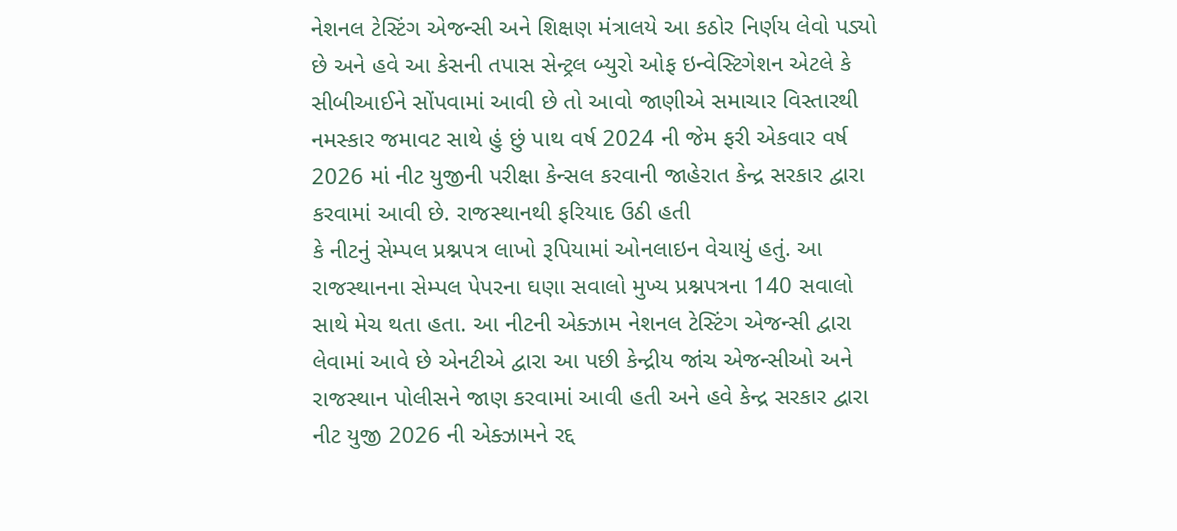નેશનલ ટેસ્ટિંગ એજન્સી અને શિક્ષણ મંત્રાલયે આ કઠોર નિર્ણય લેવો પડ્યો છે અને હવે આ કેસની તપાસ સેન્ટ્રલ બ્યુરો ઓફ ઇન્વેસ્ટિગેશન એટલે કે સીબીઆઈને સોંપવામાં આવી છે તો આવો જાણીએ સમાચાર વિસ્તારથી નમસ્કાર જમાવટ સાથે હું છું પાથ વર્ષ 2024 ની જેમ ફરી એકવાર વર્ષ 2026 માં નીટ યુજીની પરીક્ષા કેન્સલ કરવાની જાહેરાત કેન્દ્ર સરકાર દ્વારા કરવામાં આવી છે. રાજસ્થાનથી ફરિયાદ ઉઠી હતી
કે નીટનું સેમ્પલ પ્રશ્નપત્ર લાખો રૂપિયામાં ઓનલાઇન વેચાયું હતું. આ રાજસ્થાનના સેમ્પલ પેપરના ઘણા સવાલો મુખ્ય પ્રશ્નપત્રના 140 સવાલો સાથે મેચ થતા હતા. આ નીટની એક્ઝામ નેશનલ ટેસ્ટિંગ એજન્સી દ્વારા લેવામાં આવે છે એનટીએ દ્વારા આ પછી કેન્દ્રીય જાંચ એજન્સીઓ અને રાજસ્થાન પોલીસને જાણ કરવામાં આવી હતી અને હવે કેન્દ્ર સરકાર દ્વારા નીટ યુજી 2026 ની એક્ઝામને રદ્દ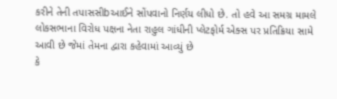કરીને તેની તપાસસીbઆઈને સોંપવાનો નિર્ણય લીધો છે. તો હવે આ સમગ્ર મામલે લોકસભાના વિરોધ પક્ષના નેતા રાહુલ ગાંધીની પ્લેટફોર્મ એક્સ પર પ્રતિક્રિયા સામે આવી છે જેમાં તેમના દ્વારા કહેવામાં આવ્યું છે
કે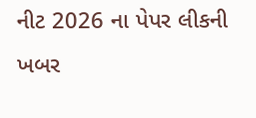નીટ 2026 ના પેપર લીકની ખબર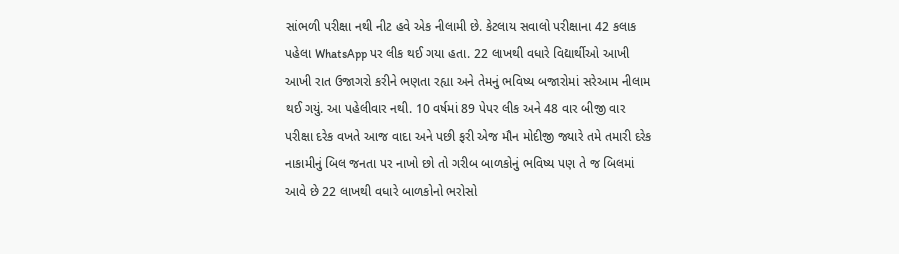સાંભળી પરીક્ષા નથી નીટ હવે એક નીલામી છે. કેટલાય સવાલો પરીક્ષાના 42 કલાક પહેલા WhatsApp પર લીક થઈ ગયા હતા. 22 લાખથી વધારે વિદ્યાર્થીઓ આખી આખી રાત ઉજાગરો કરીને ભણતા રહ્યા અને તેમનું ભવિષ્ય બજારોમાં સરેઆમ નીલામ થઈ ગયું. આ પહેલીવાર નથી. 10 વર્ષમાં 89 પેપર લીક અને 48 વાર બીજી વાર પરીક્ષા દરેક વખતે આજ વાદા અને પછી ફરી એજ મૌન મોદીજી જ્યારે તમે તમારી દરેક નાકામીનું બિલ જનતા પર નાખો છો તો ગરીબ બાળકોનું ભવિષ્ય પણ તે જ બિલમાં આવે છે 22 લાખથી વધારે બાળકોનો ભરોસો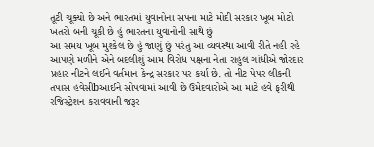તૂટી ચૂક્યો છે અને ભારતમાં યુવાનોના સપના માટે મોદી સરકાર ખૂબ મોટો ખતરો બની ચૂકી છે હું ભારતના યુવાનોની સાથે છું
આ સમય ખૂબ મુશ્કેલ છે હું જાણું છું પરંતુ આ વ્યવસ્થા આવી રીતે નહી રહે આપણે મળીને એને બદલીશું આમ વિરોધ પક્ષના નેતા રાહુલ ગાંધીએ જોરદાર પ્રહાર નીટને લઈને વર્તમાન કેન્દ્ર સરકાર પર કર્યા છે. તો નીટ પેપર લીકની તપાસ હવેસીbઆઈને સોપવામાં આવી છે ઉમેદવારોએ આ માટે હવે ફરીથી રજિસ્ટ્રેશન કરાવવાની જરૂર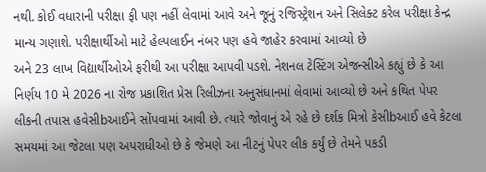નથી. કોઈ વધારાની પરીક્ષા ફી પણ નહીં લેવામાં આવે અને જૂનું રજિસ્ટ્રેશન અને સિલેક્ટ કરેલ પરીક્ષા કેન્દ્ર માન્ય ગણાશે. પરીક્ષાર્થીઓ માટે હેલ્પલાઈન નંબર પણ હવે જાહેર કરવામાં આવ્યો છે
અને 23 લાખ વિદ્યાર્થીઓએ ફરીથી આ પરીક્ષા આપવી પડશે. નેશનલ ટેસ્ટિંગ એજન્સીએ કહ્યું છે કે આ નિર્ણય 10 મે 2026 ના રોજ પ્રકાશિત પ્રેસ રિલીઝના અનુસંધાનમાં લેવામાં આવ્યો છે અને કથિત પેપર લીકની તપાસ હવેસીbઆઈને સોંપવામાં આવી છે. ત્યારે જોવાનું એ રહે છે દર્શક મિત્રો કેસીbઆઈ હવે કેટલા સમયમાં આ જેટલા પણ અપરાધીઓ છે કે જેમણે આ નીટનું પેપર લીક કર્યું છે તેમને પકડી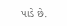પાડે છે.